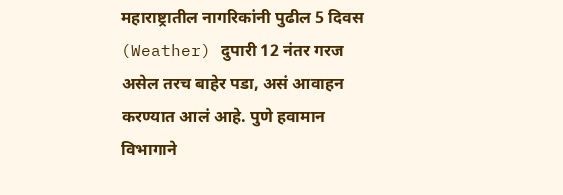महाराष्ट्रातील नागरिकांनी पुढील 5 दिवस (Weather) दुपारी 12 नंतर गरज असेल तरच बाहेर पडा, असं आवाहन करण्यात आलं आहे. पुणे हवामान विभागाने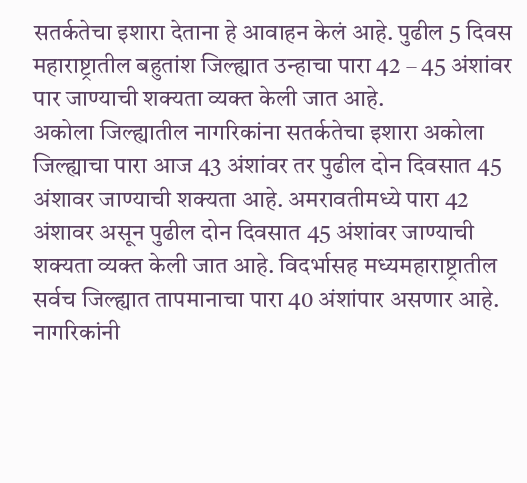सतर्कतेचा इशारा देताना हे आवाहन केलं आहे. पुढील 5 दिवस महाराष्ट्रातील बहुतांश जिल्ह्यात उन्हाचा पारा 42 – 45 अंशांवर पार जाण्याची शक्यता व्यक्त केली जात आहे.
अकोला जिल्ह्यातील नागरिकांना सतर्कतेचा इशारा अकोला जिल्ह्याचा पारा आज 43 अंशांवर तर पुढील दोन दिवसात 45 अंशावर जाण्याची शक्यता आहे. अमरावतीमध्ये पारा 42 अंशावर असून पुढील दोन दिवसात 45 अंशांवर जाण्याची शक्यता व्यक्त केली जात आहे. विदर्भासह मध्यमहाराष्ट्रातील सर्वच जिल्ह्यात तापमानाचा पारा 40 अंशांपार असणार आहे.
नागरिकांनी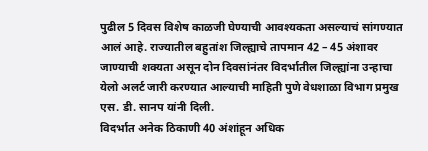पुढील 5 दिवस विशेष काळजी घेण्याची आवश्यकता असल्याचं सांगण्यात आलं आहे. राज्यातील बहुतांश जिल्ह्याचे तापमान 42 – 45 अंशावर जाण्याची शक्यता असून दोन दिवसांनंतर विदर्भातील जिल्ह्यांना उन्हाचा येलो अलर्ट जारी करण्यात आल्याची माहिती पुणे वेधशाळा विभाग प्रमुख एस. डी. सानप यांनी दिली.
विदर्भात अनेक ठिकाणी 40 अंशांहून अधिक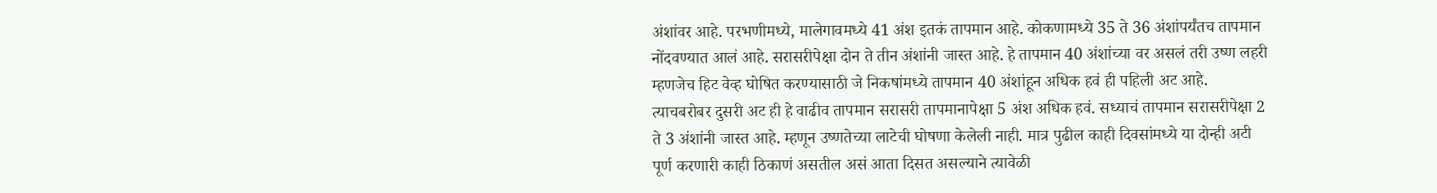अंशांवर आहे. परभणीमध्ये, मालेगावमध्ये 41 अंश इतकं तापमान आहे. कोकणामध्ये 35 ते 36 अंशांपर्यंतच तापमान नोंदवण्यात आलं आहे. सरासरीपेक्षा दोन ते तीन अंशांनी जास्त आहे. हे तापमान 40 अंशांच्या वर असलं तरी उष्ण लहरी म्हणजेच हिट वेव्ह घोषित करण्यासाठी जे निकषांमध्ये तापमान 40 अंशांहून अधिक हवं ही पहिली अट आहे.
त्याचबरोबर दुसरी अट ही हे वाढीव तापमान सरासरी तापमानापेक्षा 5 अंश अधिक हवं. सध्याचं तापमान सरासरीपेक्षा 2 ते 3 अंशांनी जास्त आहे. म्हणून उष्णतेच्या लाटेची घोषणा केलेली नाही. मात्र पुढील काही दिवसांमध्ये या दोन्ही अटी पूर्ण करणारी काही ठिकाणं असतील असं आता दिसत असल्याने त्यावेळी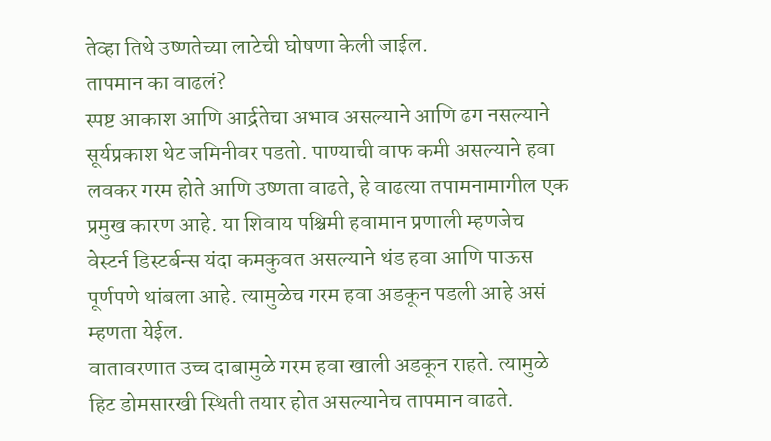तेव्हा तिथे उष्णतेच्या लाटेची घोषणा केली जाईल.
तापमान का वाढलं?
स्पष्ट आकाश आणि आर्द्रतेचा अभाव असल्याने आणि ढग नसल्याने सूर्यप्रकाश थेट जमिनीवर पडतो. पाण्याची वाफ कमी असल्याने हवा लवकर गरम होते आणि उष्णता वाढते, हे वाढत्या तपामनामागील एक प्रमुख कारण आहे. या शिवाय पश्चिमी हवामान प्रणाली म्हणजेच वेस्टर्न डिस्टर्बन्स यंदा कमकुवत असल्याने थंड हवा आणि पाऊस पूर्णपणे थांबला आहे. त्यामुळेच गरम हवा अडकून पडली आहे असं म्हणता येईल.
वातावरणात उच्च दाबामुळे गरम हवा खाली अडकून राहते. त्यामुळे हिट डोमसारखी स्थिती तयार होत असल्यानेच तापमान वाढते.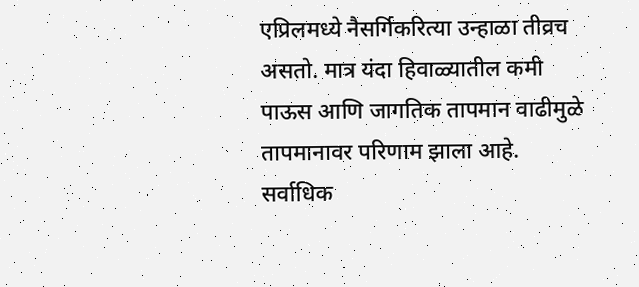एप्रिलमध्ये नैसर्गिकरित्या उन्हाळा तीव्रच असतो. मात्र यंदा हिवाळ्यातील कमी पाऊस आणि जागतिक तापमान वाढीमुळे तापमानावर परिणाम झाला आहे.
सर्वाधिक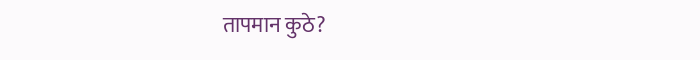तापमान कुठे?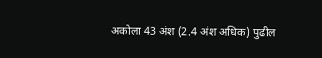अकोला 43 अंश (2.4 अंश अधिक) पुढील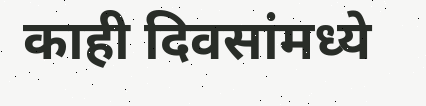काही दिवसांमध्ये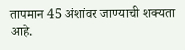तापमान 45 अंशांवर जाण्याची शक्यता आहे.